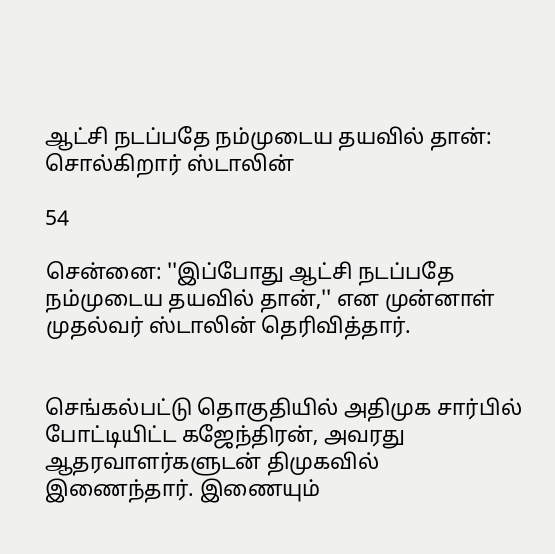ஆட்சி நடப்பதே நம்முடைய தயவில் தான்: சொல்கிறார் ஸ்டாலின்

54

சென்னை: ''இப்போது ஆட்சி நடப்பதே நம்முடைய தயவில் தான்,'' என முன்னாள் முதல்வர் ஸ்டாலின் தெரிவித்தார்.


செங்கல்பட்டு தொகுதியில் அதிமுக சார்பில் போட்டியிட்ட கஜேந்திரன், அவரது ஆதரவாளர்களுடன் திமுகவில் இணைந்தார். இணையும்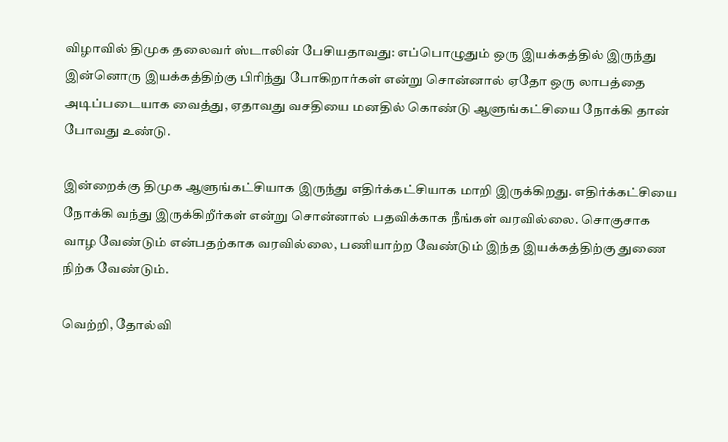விழாவில் திமுக தலைவர் ஸ்டாலின் பேசியதாவது: எப்பொழுதும் ஒரு இயக்கத்தில் இருந்து இன்னொரு இயக்கத்திற்கு பிரிந்து போகிறார்கள் என்று சொன்னால் ஏதோ ஒரு லாபத்தை அடிப்படையாக வைத்து, ஏதாவது வசதியை மனதில் கொண்டு ஆளுங்கட்சியை நோக்கி தான் போவது உண்டு.

இன்றைக்கு திமுக ஆளுங்கட்சியாக இருந்து எதிர்க்கட்சியாக மாறி இருக்கிறது. எதிர்க்கட்சியை நோக்கி வந்து இருக்கிறீர்கள் என்று சொன்னால் பதவிக்காக நீங்கள் வரவில்லை. சொகுசாக வாழ வேண்டும் என்பதற்காக வரவில்லை, பணியாற்ற வேண்டும் இந்த இயக்கத்திற்கு துணை நிற்க வேண்டும்.

வெற்றி, தோல்வி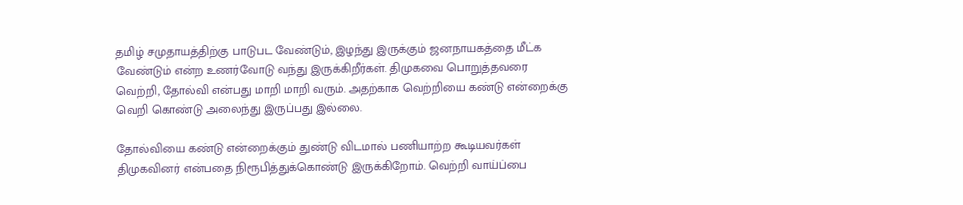தமிழ் சமுதாயத்திற்கு பாடுபட வேண்டும், இழந்து இருக்கும் ஜனநாயகத்தை மீட்க வேண்டும் என்ற உணர்வோடு வந்து இருக்கிறீர்கள். திமுகவை பொறுத்தவரை வெற்றி, தோல்வி என்பது மாறி மாறி வரும். அதற்காக வெற்றியை கண்டு என்றைக்கு வெறி கொண்டு அலைந்து இருப்பது இல்லை.

தோல்வியை கண்டு என்றைக்கும் துண்டு விடமால் பணியாற்ற கூடியவர்கள் திமுகவினர் என்பதை நிரூபித்துக்கொண்டு இருக்கிறோம். வெற்றி வாய்ப்பை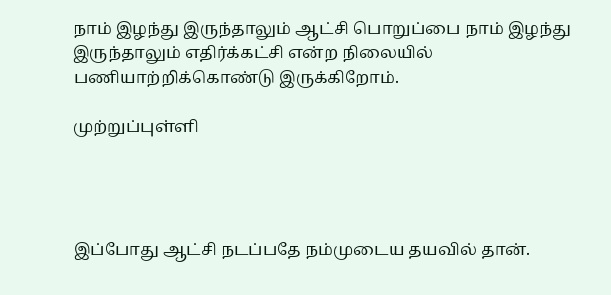நாம் இழந்து இருந்தாலும் ஆட்சி பொறுப்பை நாம் இழந்து இருந்தாலும் எதிர்க்கட்சி என்ற நிலையில் பணியாற்றிக்கொண்டு இருக்கிறோம்.

முற்றுப்புள்ளி




இப்போது ஆட்சி நடப்பதே நம்முடைய தயவில் தான்.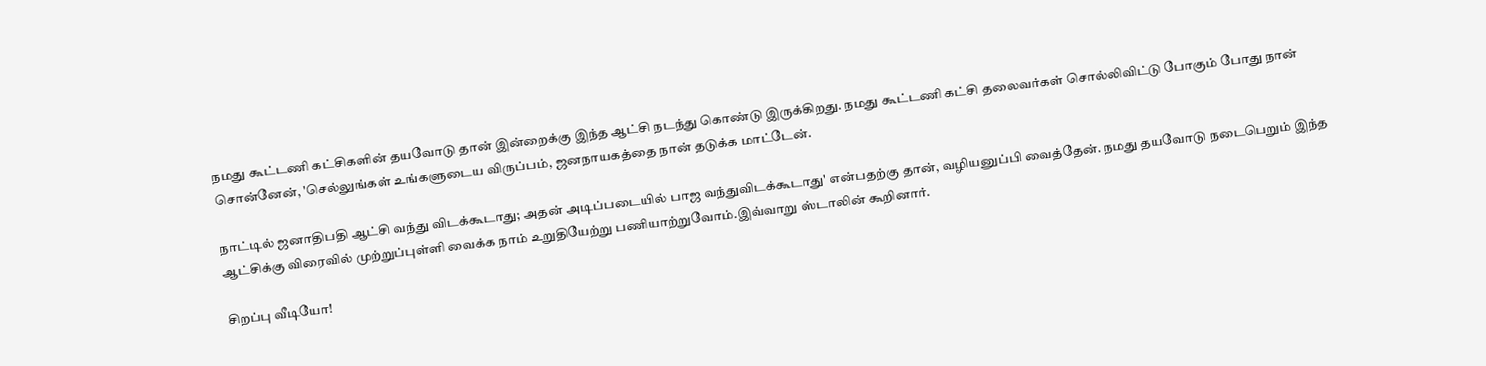நமது கூட்டணி கட்சிகளின் தயவோடு தான் இன்றைக்கு இந்த ஆட்சி நடந்து கொண்டு இருக்கிறது. நமது கூட்டணி கட்சி தலைவர்கள் சொல்லிவிட்டு போகும் போது நான் சொன்னேன், 'செல்லுங்கள் உங்களுடைய விருப்பம், ஜனநாயகத்தை நான் தடுக்க மாட்டேன்.

நாட்டில் ஜனாதிபதி ஆட்சி வந்து விடக்கூடாது; அதன் அடிப்படையில் பாஜ வந்துவிடக்கூடாது' என்பதற்கு தான், வழியனுப்பி வைத்தேன். நமது தயவோடு நடைபெறும் இந்த ஆட்சிக்கு விரைவில் முற்றுப்புள்ளி வைக்க நாம் உறுதியேற்று பணியாற்றுவோம்.இவ்வாறு ஸ்டாலின் கூறினார்.

சிறப்பு வீடியோ!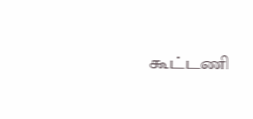கூட்டணி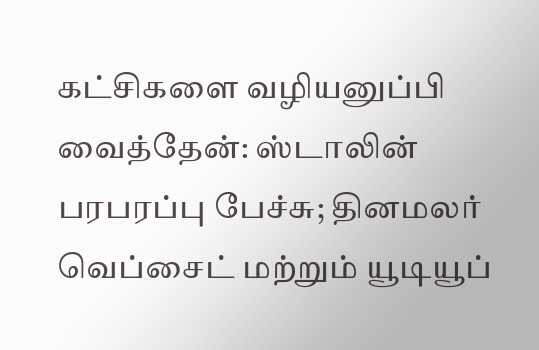கட்சிகளை வழியனுப்பி வைத்தேன்: ஸ்டாலின் பரபரப்பு பேச்சு; தினமலர் வெப்சைட் மற்றும் யூடியூப்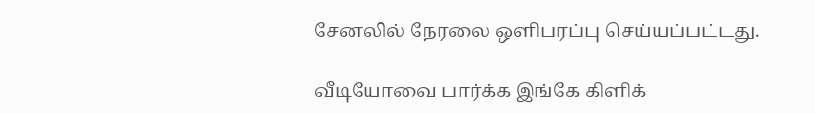சேனலில் நேரலை ஒளிபரப்பு செய்யப்பட்டது.

வீடியோவை பார்க்க இங்கே கிளிக்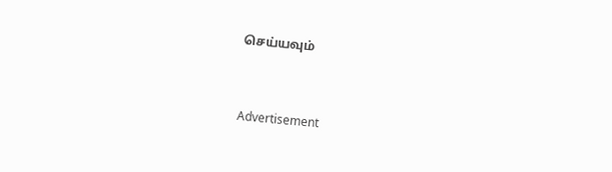செய்யவும்


Advertisement